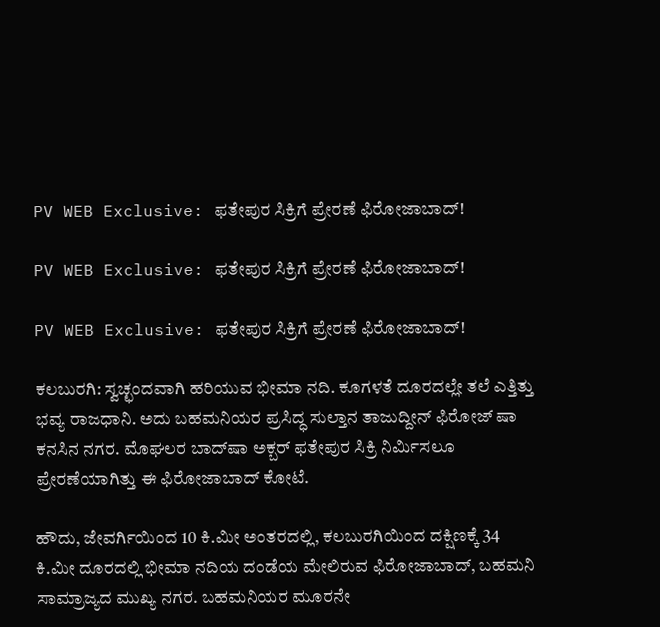PV WEB Exclusive: ಫತೇಪುರ ಸಿಕ್ರಿಗೆ ಪ್ರೇರಣೆ ಫಿರೋಜಾಬಾದ್‌!

PV WEB Exclusive: ಫತೇಪುರ ಸಿಕ್ರಿಗೆ ಪ್ರೇರಣೆ ಫಿರೋಜಾಬಾದ್‌!

PV WEB Exclusive: ಫತೇಪುರ ಸಿಕ್ರಿಗೆ ಪ್ರೇರಣೆ ಫಿರೋಜಾಬಾದ್‌!

ಕಲಬುರಗಿ: ಸ್ವಚ್ಛಂದವಾಗಿ ಹರಿಯುವ ಭೀಮಾ ನದಿ. ಕೂಗಳತೆ ದೂರದಲ್ಲೇ ತಲೆ ಎತ್ತಿತ್ತು ಭವ್ಯ ರಾಜಧಾನಿ. ಅದು ಬಹಮನಿಯರ ಪ್ರಸಿದ್ಧ ಸುಲ್ತಾನ ತಾಜುದ್ದೀನ್‌ ಫಿರೋಜ್‌ ಷಾ ಕನಸಿನ ನಗರ. ಮೊಘಲರ ಬಾದ್‌ಷಾ ಅಕ್ಬರ್‌ ಫತೇಪುರ ಸಿಕ್ರಿ ನಿರ್ಮಿಸಲೂ ಪ್ರೇರಣೆಯಾಗಿತ್ತು ಈ ಫಿರೋಜಾಬಾದ್‌ ಕೋಟೆ.

ಹೌದು, ಜೇವರ್ಗಿಯಿಂದ 10 ಕಿ.ಮೀ ಅಂತರದಲ್ಲಿ, ಕಲಬುರಗಿಯಿಂದ ದಕ್ಷಿಣಕ್ಕೆ 34 ಕಿ.ಮೀ ದೂರದಲ್ಲಿ ಭೀಮಾ ನದಿಯ ದಂಡೆಯ ಮೇಲಿರುವ ಫಿರೋಜಾಬಾದ್‌, ಬಹಮನಿ ಸಾಮ್ರಾಜ್ಯದ ಮುಖ್ಯ ನಗರ. ಬಹಮನಿಯರ ಮೂರನೇ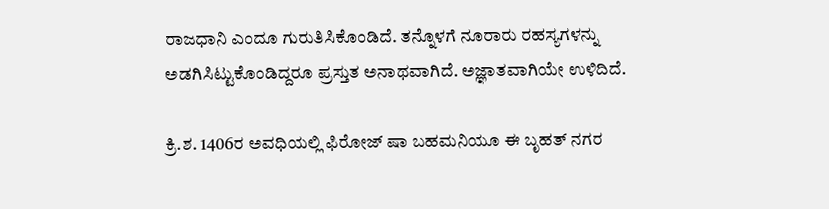ರಾಜಧಾನಿ ಎಂದೂ ಗುರುತಿಸಿಕೊಂಡಿದೆ. ತನ್ನೊಳಗೆ ನೂರಾರು ರಹಸ್ಯಗಳನ್ನು ಅಡಗಿಸಿಟ್ಟುಕೊಂಡಿದ್ದರೂ ಪ್ರಸ್ತುತ ಅನಾಥವಾಗಿದೆ. ಅಜ್ಞಾತವಾಗಿಯೇ ಉಳಿದಿದೆ.

ಕ್ರಿ.ಶ. 1406ರ ಅವಧಿಯಲ್ಲಿ ಫಿರೋಜ್ ಷಾ ಬಹಮನಿಯೂ ಈ ಬೃಹತ್ ನಗರ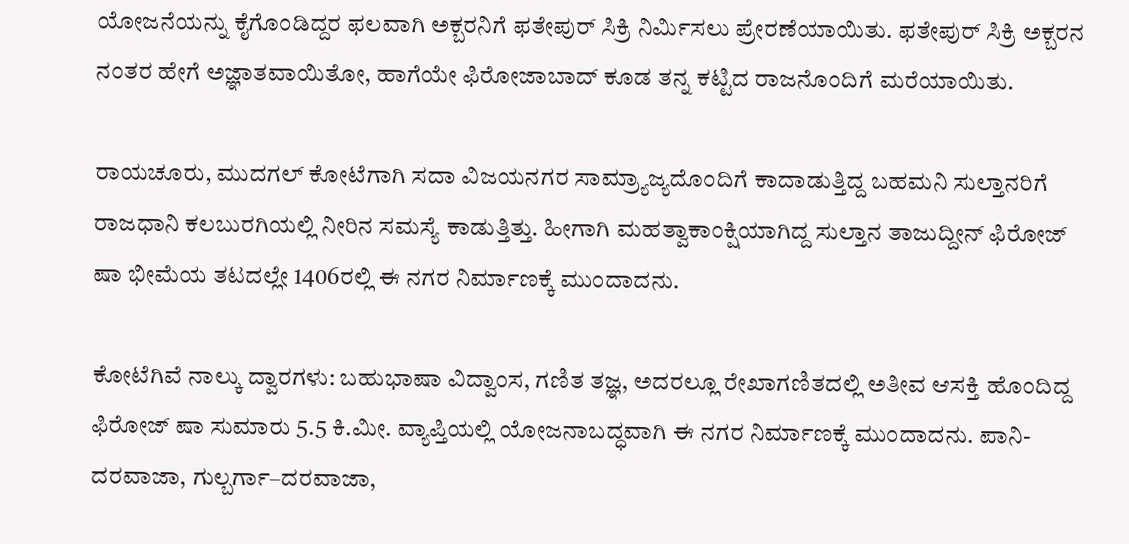ಯೋಜನೆಯನ್ನು ಕೈಗೊಂಡಿದ್ದರ ಫಲವಾಗಿ ಅಕ್ಬರನಿಗೆ ಫತೇಪುರ್ ಸಿಕ್ರಿ ನಿರ್ಮಿಸಲು ಪ್ರೇರಣೆಯಾಯಿತು. ಫತೇಪುರ್ ಸಿಕ್ರಿ ಅಕ್ಬರನ ನಂತರ ಹೇಗೆ ಅಜ್ಞಾತವಾಯಿತೋ, ಹಾಗೆಯೇ ಫಿರೋಜಾಬಾದ್‌ ಕೂಡ ತನ್ನ ಕಟ್ಟಿದ ರಾಜನೊಂದಿಗೆ ಮರೆಯಾಯಿತು.

ರಾಯಚೂರು, ಮುದಗಲ್‌ ಕೋಟೆಗಾಗಿ ಸದಾ ವಿಜಯನಗರ ಸಾಮ್ರ್ಯಾಜ್ಯದೊಂದಿಗೆ ಕಾದಾಡುತ್ತಿದ್ದ ಬಹಮನಿ ಸುಲ್ತಾನರಿಗೆ ರಾಜಧಾನಿ ಕಲಬುರಗಿಯಲ್ಲಿ ನೀರಿನ ಸಮಸ್ಯೆ ಕಾಡುತ್ತಿತ್ತು. ಹೀಗಾಗಿ ಮಹತ್ವಾಕಾಂಕ್ಷಿಯಾಗಿದ್ದ ಸುಲ್ತಾನ ತಾಜುದ್ದೀನ್‌ ಫಿರೋಜ್‌ ಷಾ ಭೀಮೆಯ ತಟದಲ್ಲೇ 1406ರಲ್ಲಿ ಈ ನಗರ ನಿರ್ಮಾಣಕ್ಕೆ ಮುಂದಾದನು.

ಕೋಟೆಗಿವೆ ನಾಲ್ಕು ದ್ವಾರಗಳು: ಬಹುಭಾಷಾ ವಿದ್ವಾಂಸ, ಗಣಿತ ತಜ್ಞ, ಅದರಲ್ಲೂ ರೇಖಾಗಣಿತದಲ್ಲಿ ಅತೀವ ಆಸಕ್ತಿ ಹೊಂದಿದ್ದ ಫಿರೋಜ್‌ ಷಾ ಸುಮಾರು 5.5 ಕಿ.ಮೀ. ವ್ಯಾಪ್ತಿಯಲ್ಲಿ ಯೋಜನಾಬದ್ಧವಾಗಿ ಈ ನಗರ ನಿರ್ಮಾಣಕ್ಕೆ ಮುಂದಾದನು. ಪಾನಿ-ದರವಾಜಾ, ಗುಲ್ಬರ್ಗಾ–ದರವಾಜಾ,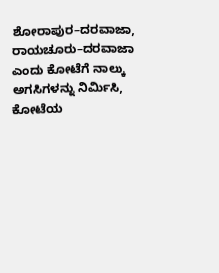ಶೋರಾಪುರ–ದರವಾಜಾ, ರಾಯಚೂರು–ದರವಾಜಾ ಎಂದು ಕೋಟೆಗೆ ನಾಲ್ಕು ಅಗಸಿಗಳನ್ನು ನಿರ್ಮಿಸಿ, ಕೋಟೆಯ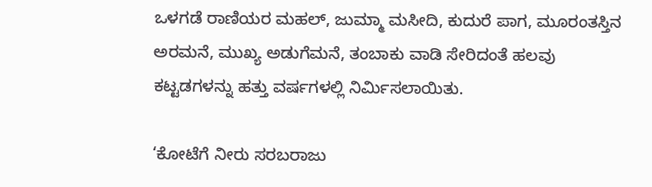ಒಳಗಡೆ ರಾಣಿಯರ ಮಹಲ್‌, ಜುಮ್ಮಾ ಮಸೀದಿ, ಕುದುರೆ ಪಾಗ, ಮೂರಂತಸ್ತಿನ ಅರಮನೆ, ಮುಖ್ಯ ಅಡುಗೆಮನೆ, ತಂಬಾಕು ವಾಡಿ ಸೇರಿದಂತೆ ಹಲವು ಕಟ್ಟಡಗಳನ್ನು ಹತ್ತು ವರ್ಷಗಳಲ್ಲಿ ನಿರ್ಮಿಸಲಾಯಿತು.

‘ಕೋಟೆಗೆ ನೀರು ಸರಬರಾಜು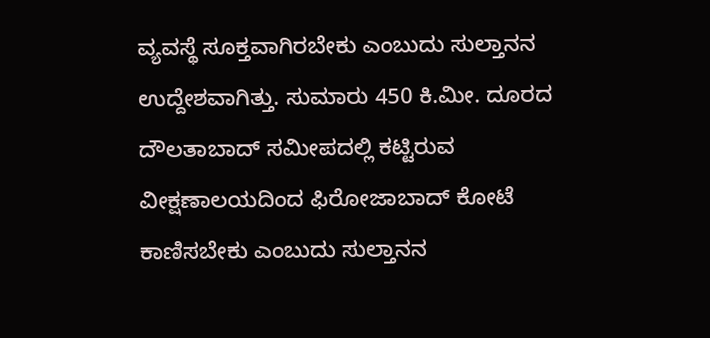ವ್ಯವಸ್ಥೆ ಸೂಕ್ತವಾಗಿರಬೇಕು ಎಂಬುದು ಸುಲ್ತಾನನ ಉದ್ದೇಶವಾಗಿತ್ತು. ಸುಮಾರು 450 ಕಿ.ಮೀ. ದೂರದ ದೌಲತಾಬಾದ್‌ ಸಮೀಪದಲ್ಲಿ ಕಟ್ಟಿರುವ ವೀಕ್ಷಣಾಲಯದಿಂದ ಫಿರೋಜಾಬಾದ್‌ ಕೋಟೆ ಕಾಣಿಸಬೇಕು ಎಂಬುದು ಸುಲ್ತಾನನ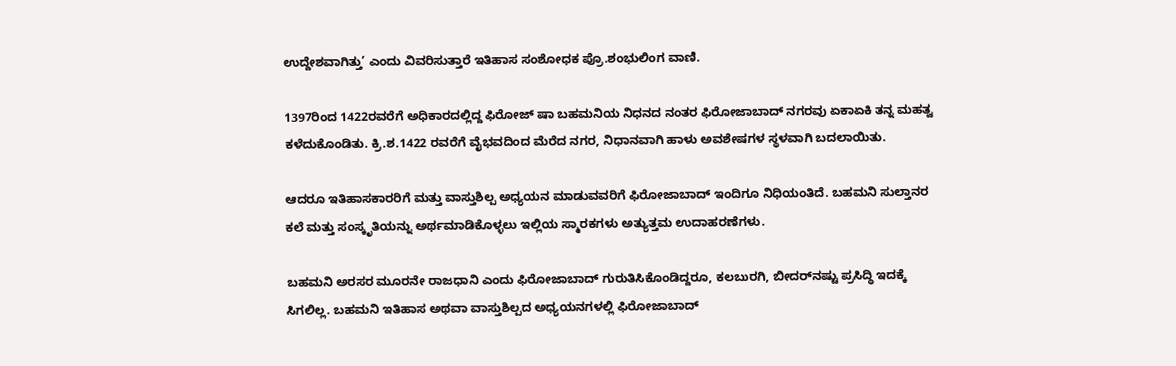ಉದ್ದೇಶವಾಗಿತ್ತು’ ಎಂದು ವಿವರಿಸುತ್ತಾರೆ ಇತಿಹಾಸ ಸಂಶೋಧಕ ಪ್ರೊ.ಶಂಭುಲಿಂಗ ವಾಣಿ.

1397ರಿಂದ 1422ರವರೆಗೆ ಅಧಿಕಾರದಲ್ಲಿದ್ದ ಫಿರೋಜ್ ಷಾ ಬಹಮನಿಯ ನಿಧನದ ನಂತರ ಫಿರೋಜಾಬಾದ್‌ ನಗರವು ಏಕಾಏಕಿ ತನ್ನ ಮಹತ್ವ ಕಳೆದುಕೊಂಡಿತು. ಕ್ರಿ.ಶ.1422 ರವರೆಗೆ ವೈಭವದಿಂದ ಮೆರೆದ ನಗರ, ನಿಧಾನವಾಗಿ ಹಾಳು ಅವಶೇಷಗಳ ಸ್ಥಳವಾಗಿ ಬದಲಾಯಿತು.

ಆದರೂ ಇತಿಹಾಸಕಾರರಿಗೆ ಮತ್ತು ವಾಸ್ತುಶಿಲ್ಪ ಅಧ್ಯಯನ ಮಾಡುವವರಿಗೆ ಫಿರೋಜಾಬಾದ್‌ ಇಂದಿಗೂ ನಿಧಿಯಂತಿದೆ. ಬಹಮನಿ ಸುಲ್ತಾನರ ಕಲೆ ಮತ್ತು ಸಂಸ್ಕೃತಿಯನ್ನು ಅರ್ಥಮಾಡಿಕೊಳ್ಳಲು ಇಲ್ಲಿಯ ಸ್ಮಾರಕಗಳು ಅತ್ಯುತ್ತಮ ಉದಾಹರಣೆಗಳು.

ಬಹಮನಿ ಅರಸರ ಮೂರನೇ ರಾಜಧಾನಿ ಎಂದು ಫಿರೋಜಾಬಾದ್‌ ಗುರುತಿಸಿಕೊಂಡಿದ್ದರೂ, ಕಲಬುರಗಿ, ಬೀದರ್‌ನಷ್ಟು ಪ್ರಸಿದ್ಧಿ ಇದಕ್ಕೆ ಸಿಗಲಿಲ್ಲ. ಬಹಮನಿ ಇತಿಹಾಸ ಅಥವಾ ವಾಸ್ತುಶಿಲ್ಪದ ಅಧ್ಯಯನಗಳಲ್ಲಿ ಫಿರೋಜಾಬಾದ್‌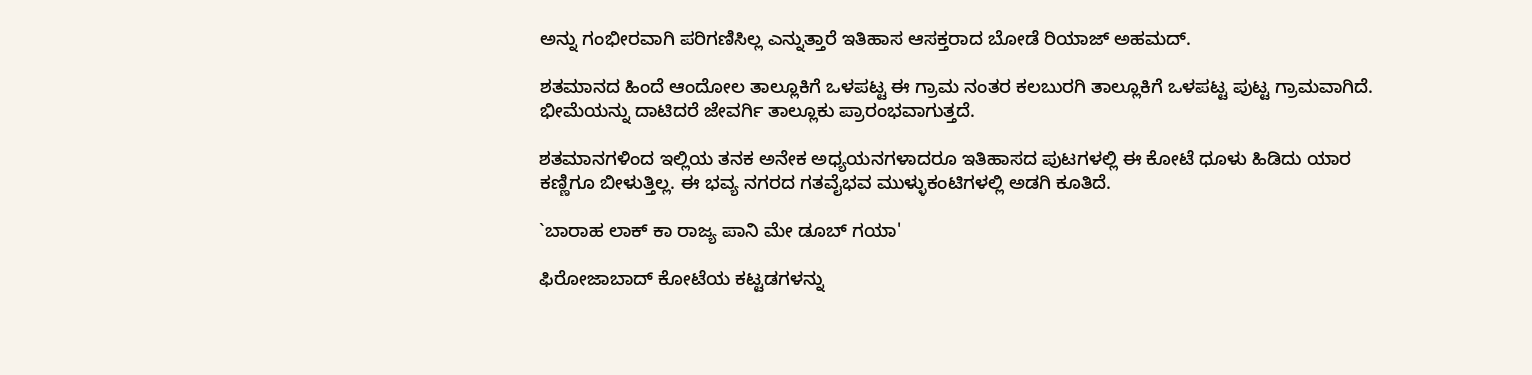ಅನ್ನು ಗಂಭೀರವಾಗಿ ಪರಿಗಣಿಸಿಲ್ಲ ಎನ್ನುತ್ತಾರೆ ಇತಿಹಾಸ ಆಸಕ್ತರಾದ ಬೋಡೆ ರಿಯಾಜ್ ಅಹಮದ್‌.

ಶತಮಾನದ ಹಿಂದೆ ಆಂದೋಲ ತಾಲ್ಲೂಕಿಗೆ ಒಳಪಟ್ಟ ಈ ಗ್ರಾಮ ನಂತರ ಕಲಬುರಗಿ ತಾಲ್ಲೂಕಿಗೆ ಒಳಪಟ್ಟ ಪುಟ್ಟ ಗ್ರಾಮವಾಗಿದೆ. ಭೀಮೆಯನ್ನು ದಾಟಿದರೆ ಜೇವರ್ಗಿ ತಾಲ್ಲೂಕು ಪ್ರಾರಂಭವಾಗುತ್ತದೆ.

ಶತಮಾನಗಳಿಂದ ಇಲ್ಲಿಯ ತನಕ ಅನೇಕ ಅಧ್ಯಯನಗಳಾದರೂ ಇತಿಹಾಸದ ಪುಟಗಳಲ್ಲಿ ಈ ಕೋಟೆ ಧೂಳು ಹಿಡಿದು ಯಾರ ಕಣ್ಣಿಗೂ ಬೀಳುತ್ತಿಲ್ಲ. ಈ ಭವ್ಯ ನಗರದ ಗತವೈಭವ ಮುಳ್ಳುಕಂಟಿಗಳಲ್ಲಿ ಅಡಗಿ ಕೂತಿದೆ.

`ಬಾರಾಹ ಲಾಕ್ ಕಾ ರಾಜ್ಯ ಪಾನಿ ಮೇ ಡೂಬ್ ಗಯಾ'

ಫಿರೋಜಾಬಾದ್ ಕೋಟೆಯ ಕಟ್ಟಡಗಳನ್ನು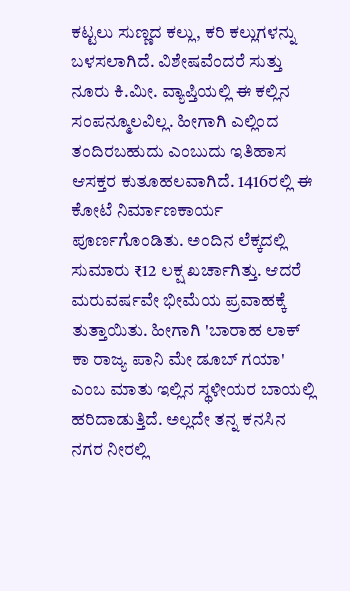ಕಟ್ಟಲು ಸುಣ್ಣದ ಕಲ್ಲು, ಕರಿ ಕಲ್ಲುಗಳನ್ನು ಬಳಸಲಾಗಿದೆ. ವಿಶೇಷವೆಂದರೆ ಸುತ್ತು ನೂರು ಕಿ.ಮೀ. ವ್ಯಾಪ್ತಿಯಲ್ಲಿ ಈ ಕಲ್ಲಿನ ಸಂಪನ್ಮೂಲವಿಲ್ಲ. ಹೀಗಾಗಿ ಎಲ್ಲಿಂದ ತಂದಿರಬಹುದು ಎಂಬುದು ಇತಿಹಾಸ ಆಸಕ್ತರ ಕುತೂಹಲವಾಗಿದೆ. 1416ರಲ್ಲಿ ಈ ಕೋಟೆ ನಿರ್ಮಾಣಕಾರ್ಯ ಪೂರ್ಣಗೊಂಡಿತು. ಅಂದಿನ ಲೆಕ್ಕದಲ್ಲಿ ಸುಮಾರು ₹12 ಲಕ್ಷ ಖರ್ಚಾಗಿತ್ತು. ಆದರೆ ಮರುವರ್ಷವೇ ಭೀಮೆಯ ಪ್ರವಾಹಕ್ಕೆ ತುತ್ತಾಯಿತು. ಹೀಗಾಗಿ 'ಬಾರಾಹ ಲಾಕ್ ಕಾ ರಾಜ್ಯ ಪಾನಿ ಮೇ ಡೂಬ್ ಗಯಾ' ಎಂಬ ಮಾತು ಇಲ್ಲಿನ ಸ್ಥಳೀಯರ ಬಾಯಲ್ಲಿ ಹರಿದಾಡುತ್ತಿದೆ. ಅಲ್ಲದೇ ತನ್ನ ಕನಸಿನ ನಗರ ನೀರಲ್ಲಿ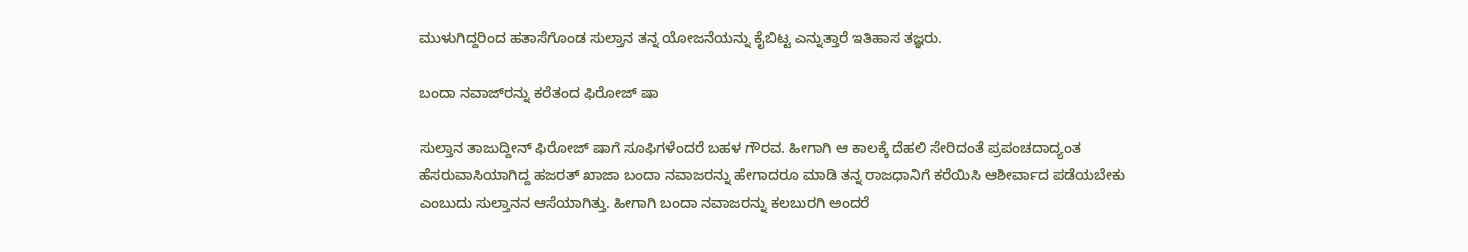ಮುಳುಗಿದ್ದರಿಂದ ಹತಾಸೆಗೊಂಡ ಸುಲ್ತಾನ ತನ್ನ ಯೋಜನೆಯನ್ನು ಕೈಬಿಟ್ಟ ಎನ್ನುತ್ತಾರೆ ಇತಿಹಾಸ ತಜ್ಞರು.

ಬಂದಾ ನವಾಜ್‌ರನ್ನು ಕರೆತಂದ ಫಿರೋಜ್ ಷಾ

ಸುಲ್ತಾನ ತಾಜುದ್ದೀನ್ ಫಿರೋಜ್ ಷಾಗೆ ಸೂಫಿಗಳೆಂದರೆ ಬಹಳ ಗೌರವ. ಹೀಗಾಗಿ ಆ ಕಾಲಕ್ಕೆ ದೆಹಲಿ ಸೇರಿದಂತೆ ಪ್ರಪಂಚದಾದ್ಯಂತ ಹೆಸರುವಾಸಿಯಾಗಿದ್ದ ಹಜರತ್ ಖಾಜಾ ಬಂದಾ ನವಾಜರನ್ನು ಹೇಗಾದರೂ ಮಾಡಿ ತನ್ನ ರಾಜಧಾನಿಗೆ ಕರೆಯಿಸಿ ಆಶೀರ್ವಾದ ಪಡೆಯಬೇಕು ಎಂಬುದು ಸುಲ್ತಾನನ ಆಸೆಯಾಗಿತ್ತು. ಹೀಗಾಗಿ ಬಂದಾ ನವಾಜರನ್ನು ಕಲಬುರಗಿ ಅಂದರೆ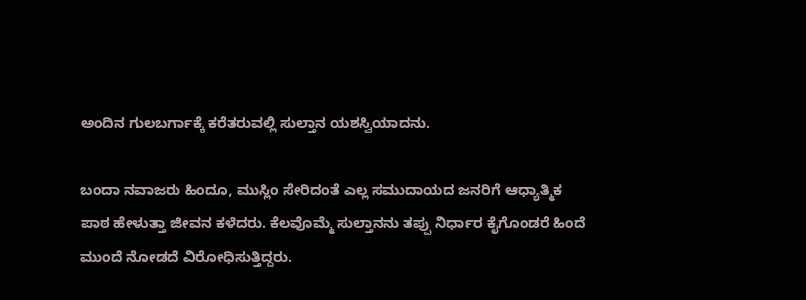ಅಂದಿನ ಗುಲಬರ್ಗಾಕ್ಕೆ ಕರೆತರುವಲ್ಲಿ ಸುಲ್ತಾನ ಯಶಸ್ವಿಯಾದನು.

ಬಂದಾ ನವಾಜರು ಹಿಂದೂ, ಮುಸ್ಲಿಂ ಸೇರಿದಂತೆ ಎಲ್ಲ ಸಮುದಾಯದ ಜನರಿಗೆ ಆಧ್ಯಾತ್ಮಿಕ ಪಾಠ ಹೇಳುತ್ತಾ ಜೀವನ ಕಳೆದರು. ಕೆಲವೊಮ್ಮೆ ಸುಲ್ತಾನನು ತಪ್ಪು ನಿರ್ಧಾರ ಕೈಗೊಂಡರೆ ಹಿಂದೆ ಮುಂದೆ ನೋಡದೆ ವಿರೋಧಿಸುತ್ತಿದ್ದರು.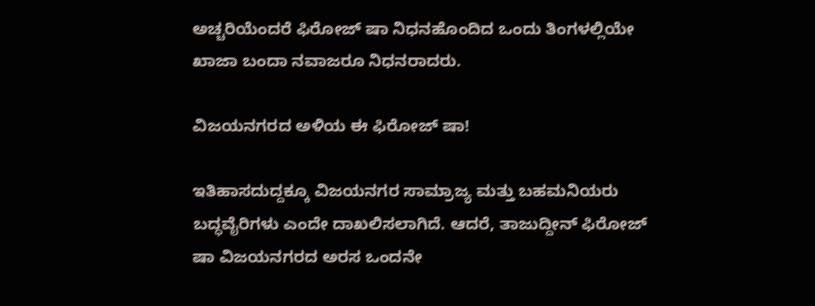ಅಚ್ಚರಿಯೆಂದರೆ ಫಿರೋಜ್ ಷಾ ನಿಧನಹೊಂದಿದ ಒಂದು ತಿಂಗಳಲ್ಲಿಯೇ ಖಾಜಾ ಬಂದಾ ನವಾಜರೂ ನಿಧನರಾದರು.

ವಿಜಯನಗರದ ಅಳಿಯ ಈ ಫಿರೋಜ್ ಷಾ!

ಇತಿಹಾಸದುದ್ದಕ್ಕೂ ವಿಜಯನಗರ ಸಾಮ್ರಾಜ್ಯ ಮತ್ತು ಬಹಮನಿಯರು ಬದ್ಧವೈರಿಗಳು ಎಂದೇ ದಾಖಲಿಸಲಾಗಿದೆ. ಆದರೆ, ತಾಜುದ್ದೀನ್ ಫಿರೋಜ್ ಷಾ ವಿಜಯನಗರದ ಅರಸ ಒಂದನೇ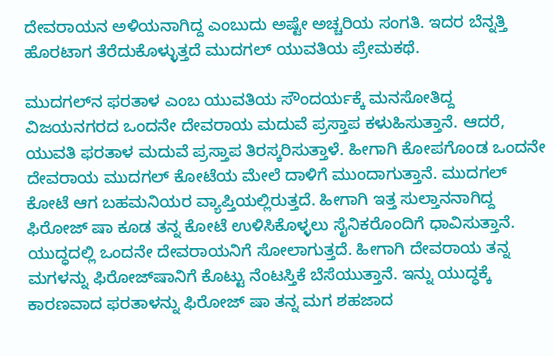ದೇವರಾಯನ ಅಳಿಯನಾಗಿದ್ದ ಎಂಬುದು ಅಷ್ಟೇ ಅಚ್ಚರಿಯ ಸಂಗತಿ. ಇದರ ಬೆನ್ನತ್ತಿ ಹೊರಟಾಗ ತೆರೆದುಕೊಳ್ಳುತ್ತದೆ ಮುದಗಲ್ ಯುವತಿಯ ಪ್ರೇಮಕಥೆ.

ಮುದಗಲ್‌ನ ಫರತಾಳ ಎಂಬ ಯುವತಿಯ ಸೌಂದರ್ಯಕ್ಕೆ ಮನಸೋತಿದ್ದ ವಿಜಯನಗರದ ಒಂದನೇ ದೇವರಾಯ ಮದುವೆ ಪ್ರಸ್ತಾಪ ಕಳುಹಿಸುತ್ತಾನೆ. ಆದರೆ, ಯುವತಿ ಫರತಾಳ ಮದುವೆ ಪ್ರಸ್ತಾಪ ತಿರಸ್ಕರಿಸುತ್ತಾಳೆ. ಹೀಗಾಗಿ ಕೋಪಗೊಂಡ ಒಂದನೇ ದೇವರಾಯ ಮುದಗಲ್ ಕೋಟೆಯ ಮೇಲೆ ದಾಳಿಗೆ ಮುಂದಾಗುತ್ತಾನೆ. ಮುದಗಲ್ ಕೋಟೆ ಆಗ ಬಹಮನಿಯರ ವ್ಯಾಪ್ತಿಯಲ್ಲಿರುತ್ತದೆ. ಹೀಗಾಗಿ ಇತ್ತ ಸುಲ್ತಾನನಾಗಿದ್ದ ಫಿರೋಜ್ ಷಾ ಕೂಡ ತನ್ನ ಕೋಟೆ ಉಳಿಸಿಕೊಳ್ಳಲು ಸೈನಿಕರೊಂದಿಗೆ ಧಾವಿಸುತ್ತಾನೆ. ಯುದ್ಧದಲ್ಲಿ ಒಂದನೇ ದೇವರಾಯನಿಗೆ ಸೋಲಾಗುತ್ತದೆ. ಹೀಗಾಗಿ ದೇವರಾಯ ತನ್ನ ಮಗಳನ್ನು ಫಿರೋಜ್‌ಷಾನಿಗೆ ಕೊಟ್ಟು ನೆಂಟಸ್ತಿಕೆ ಬೆಸೆಯುತ್ತಾನೆ. ಇನ್ನು ಯುದ್ಧಕ್ಕೆ ಕಾರಣವಾದ ಫರತಾಳನ್ನು ಫಿರೋಜ್ ಷಾ ತನ್ನ ಮಗ ಶಹಜಾದ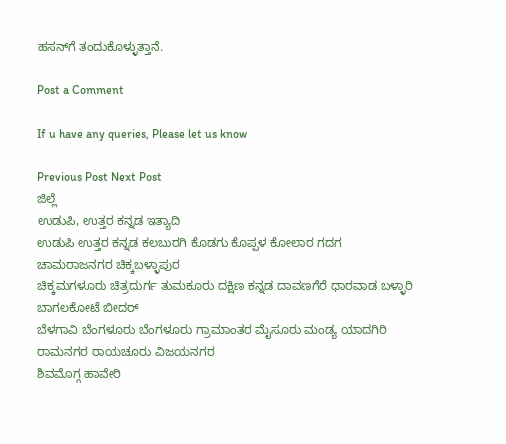ಹಸನ್‌ಗೆ ತಂದುಕೊಳ್ಳುತ್ತಾನೆ.

Post a Comment

If u have any queries, Please let us know

Previous Post Next Post
ಜಿಲ್ಲೆ
ಉಡುಪಿ, ಉತ್ತರ ಕನ್ನಡ ಇತ್ಯಾದಿ
ಉಡುಪಿ ಉತ್ತರ ಕನ್ನಡ ಕಲಬುರಗಿ ಕೊಡಗು ಕೊಪ್ಪಳ ಕೋಲಾರ ಗದಗ ಚಾಮರಾಜನಗರ ಚಿಕ್ಕಬಳ್ಳಾಪುರ
ಚಿಕ್ಕಮಗಳೂರು ಚಿತ್ರದುರ್ಗ ತುಮಕೂರು ದಕ್ಷಿಣ ಕನ್ನಡ ದಾವಣಗೆರೆ ಧಾರವಾಡ ಬಳ್ಳಾರಿ ಬಾಗಲಕೋಟೆ ಬೀದರ್
ಬೆಳಗಾವಿ ಬೆಂಗಳೂರು ಬೆಂಗಳೂರು ಗ್ರಾಮಾಂತರ ಮೈಸೂರು ಮಂಡ್ಯ ಯಾದಗಿರಿ ರಾಮನಗರ ರಾಯಚೂರು ವಿಜಯನಗರ
ಶಿವಮೊಗ್ಗ ಹಾವೇರಿ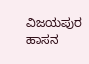ವಿಜಯಪುರ ಹಾಸನ